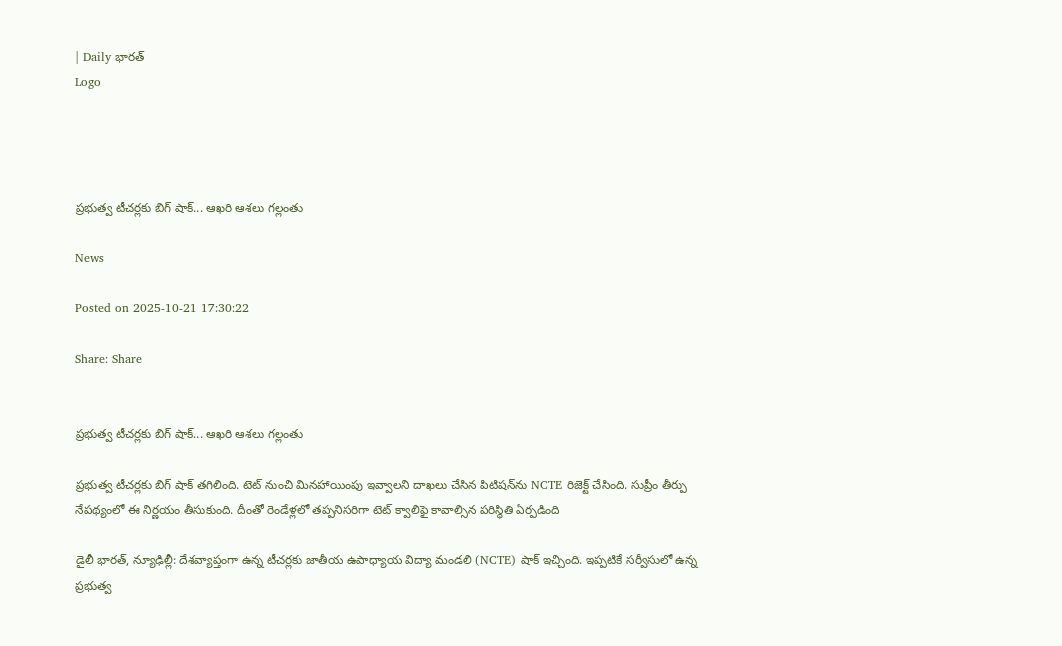| Daily భారత్
Logo




ప్రభుత్వ టీచర్లకు బిగ్ షాక్... ఆఖరి ఆశలు గల్లంతు

News

Posted on 2025-10-21 17:30:22

Share: Share


ప్రభుత్వ టీచర్లకు బిగ్ షాక్... ఆఖరి ఆశలు గల్లంతు

ప్రభుత్వ టీచర్లకు బిగ్ షాక్ తగిలింది. టెట్ నుంచి మినహాయింపు ఇవ్వాలని దాఖలు చేసిన పిటిషన్‌ను NCTE రిజెక్ట్ చేసింది. సుప్రీం తీర్పు నేపథ్యంలో ఈ నిర్ణయం తీసుకుంది. దీంతో రెండేళ్లలో తప్పనిసరిగా టెట్ క్వాలిఫై కావాల్సిన పరిస్థితి ఏర్పడింది

డైలీ భారత్, న్యూఢిల్లీ: దేశవ్యాప్తంగా ఉన్న టీచర్లకు జాతీయ ఉపాధ్యాయ విద్యా మండలి (NCTE) షాక్ ఇచ్చింది. ఇప్పటికే సర్వీసులో ఉన్న ప్రభుత్వ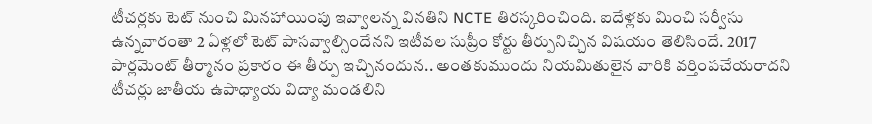టీచర్లకు టెట్ నుంచి మినహాయింపు ఇవ్వాలన్న వినతిని NCTE తిరస్కరించింది. ఐదేళ్లకు మించి సర్వీసు ఉన్నవారంతా 2 ఏళ్లలో టెట్ పాసవ్వాల్సిందేనని ఇటీవల సుప్రీం కోర్టు తీర్పునిచ్చిన విషయం తెలిసిందే. 2017 పార్లమెంట్ తీర్మానం ప్రకారం ఈ తీర్పు ఇచ్చినందున.. అంతకుముందు నియమితులైన వారికి వర్తింపచేయరాదని టీచర్లు జాతీయ ఉపాధ్యాయ విద్యా మండలిని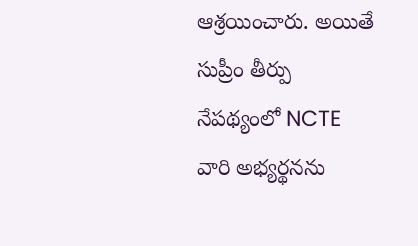ఆశ్రయించారు. అయితే సుప్రీం తీర్పు నేపథ్యంలో NCTE వారి అభ్యర్థనను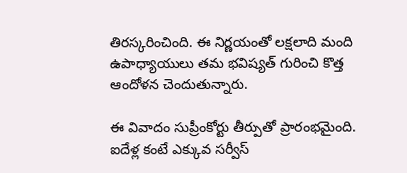తిరస్కరించింది. ఈ నిర్ణయంతో లక్షలాది మంది ఉపాధ్యాయులు తమ భవిష్యత్ గురించి కొత్త ఆందోళన చెందుతున్నారు.

ఈ వివాదం సుప్రీంకోర్టు తీర్పుతో ప్రారంభమైంది. ఐదేళ్ల కంటే ఎక్కువ సర్వీస్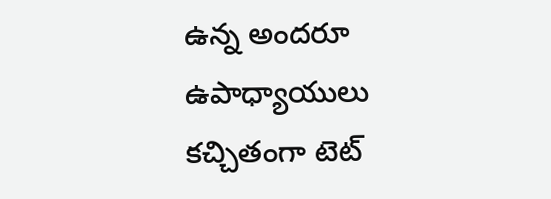ఉన్న అందరూ ఉపాధ్యాయులు కచ్చితంగా టెట్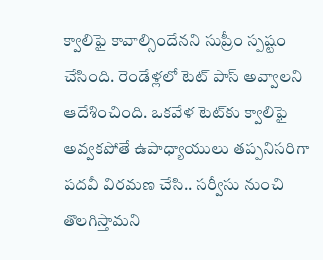క్వాలిఫై కావాల్సిందేనని సుప్రీం స్పష్టం చేసింది. రెండేళ్లలో టెట్ పాస్ అవ్వాలని ఆదేశించింది. ఒకవేళ టెట్‌కు క్వాలిఫై అవ్వకపోతే ఉపాధ్యాయులు తప్పనిసరిగా పదవీ విరమణ చేసి.. సర్వీసు నుంచి తొలగిస్తామని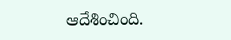ఆదేశించింది.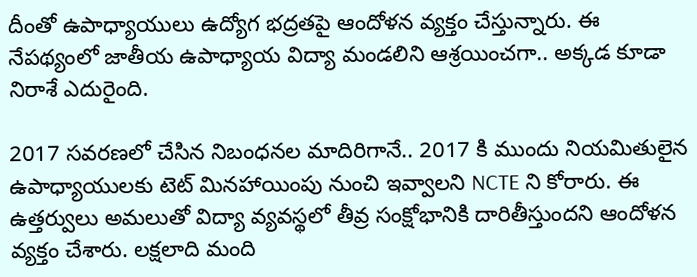దీంతో ఉపాధ్యాయులు ఉద్యోగ భద్రతపై ఆందోళన వ్యక్తం చేస్తున్నారు. ఈ నేపథ్యంలో జాతీయ ఉపాధ్యాయ విద్యా మండలిని ఆశ్రయించగా.. అక్కడ కూడా నిరాశే ఎదురైంది.

2017 సవరణలో చేసిన నిబంధనల మాదిరిగానే.. 2017 కి ముందు నియమితులైన ఉపాధ్యాయులకు టెట్‌ మినహాయింపు నుంచి ఇవ్వాలని NCTE ని కోరారు. ఈ ఉత్తర్వులు అమలుతో విద్యా వ్యవస్థలో తీవ్ర సంక్షోభానికి దారితీస్తుందని ఆందోళన వ్యక్తం చేశారు. లక్షలాది మంది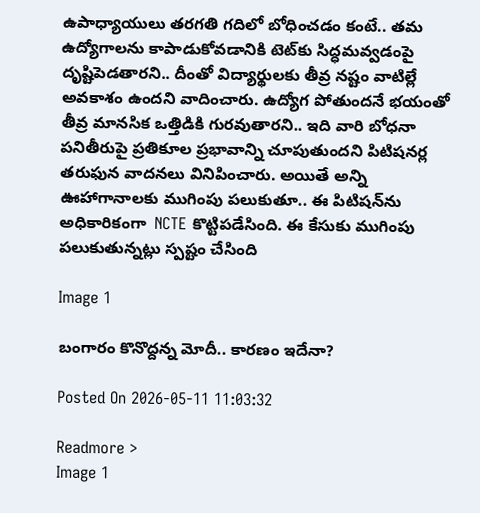ఉపాధ్యాయులు తరగతి గదిలో బోధించడం కంటే.. తమ ఉద్యోగాలను కాపాడుకోవడానికి టెట్‌కు సిద్ధమవ్వడంపై దృష్టిపెడతారని.. దీంతో విద్యార్థులకు తీవ్ర నష్టం వాటిల్లే అవకాశం ఉందని వాదించారు. ఉద్యోగ పోతుందనే భయంతో తీవ్ర మానసిక ఒత్తిడికి గురవుతారని.. ఇది వారి బోధనా పనితీరుపై ప్రతికూల ప్రభావాన్ని చూపుతుందని పిటిషనర్ల తరుఫున వాదనలు వినిపించారు. అయితే అన్ని ఊహాగానాలకు ముగింపు పలుకుతూ.. ఈ పిటిషన్‌ను అధికారికంగా  NCTE కొట్టిపడేసింది. ఈ కేసుకు ముగింపు పలుకుతున్నట్లు స్పష్టం చేసింది

Image 1

బంగారం కొనొద్దన్న మోదీ.. కారణం ఇదేనా?

Posted On 2026-05-11 11:03:32

Readmore >
Image 1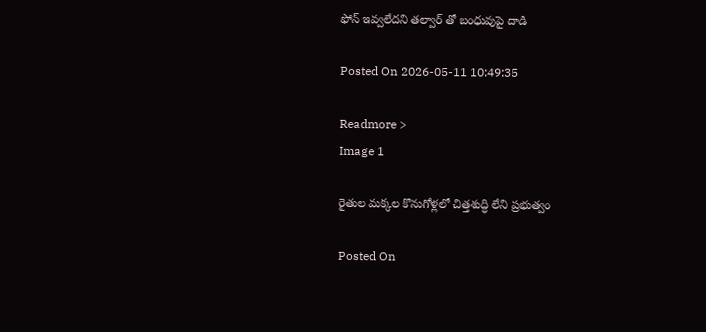ఫోన్ ఇవ్వలేదని తల్వార్ తో బంధువుపై దాడి

Posted On 2026-05-11 10:49:35

Readmore >
Image 1

రైతుల మక్కల కొనుగోళ్లలో చిత్తశుద్ధి లేని ప్రభుత్వం

Posted On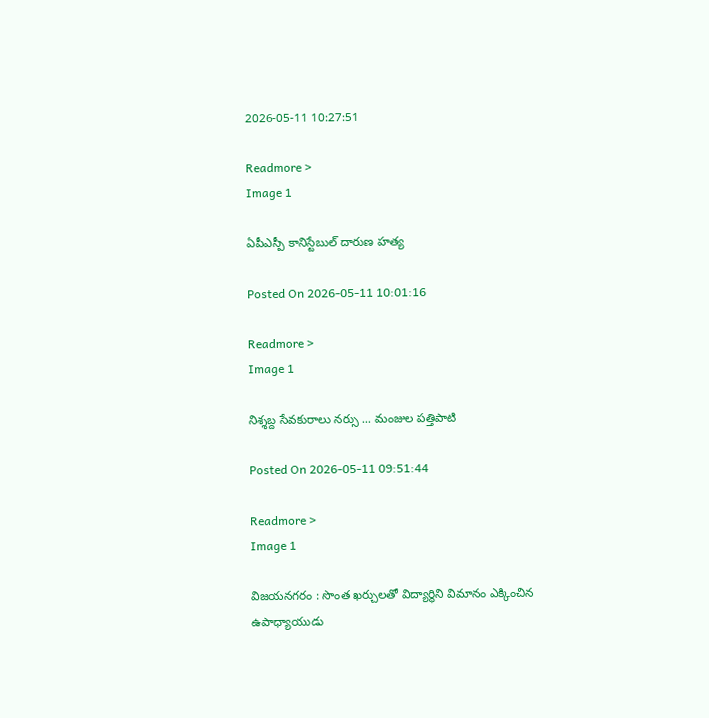2026-05-11 10:27:51

Readmore >
Image 1

ఏపీఎస్పీ కానిస్టేబుల్ దారుణ హత్య

Posted On 2026-05-11 10:01:16

Readmore >
Image 1

నిశ్శబ్ద సేవకురాలు నర్సు ... మంజుల పత్తిపాటి

Posted On 2026-05-11 09:51:44

Readmore >
Image 1

విజయనగరం : సొంత ఖర్చులతో విద్యార్థిని విమానం ఎక్కించిన ఉపాధ్యాయుడు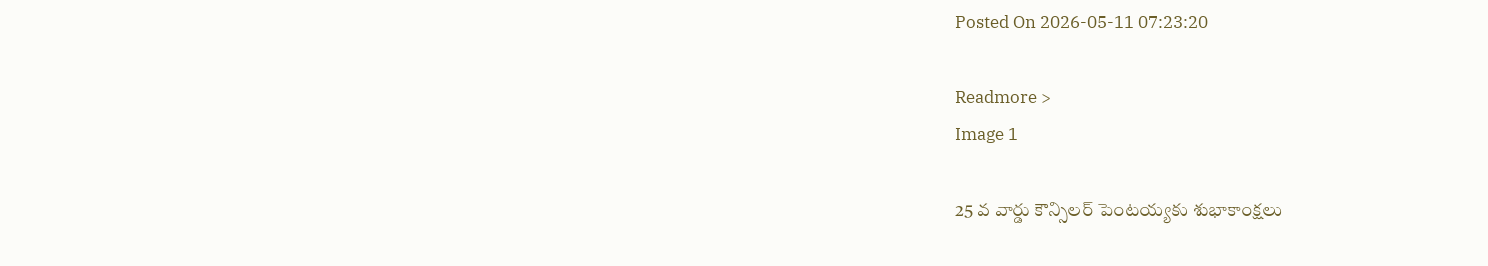Posted On 2026-05-11 07:23:20

Readmore >
Image 1

25 వ వార్డు కౌన్సిలర్ పెంటయ్యకు శుభాకాంక్షలు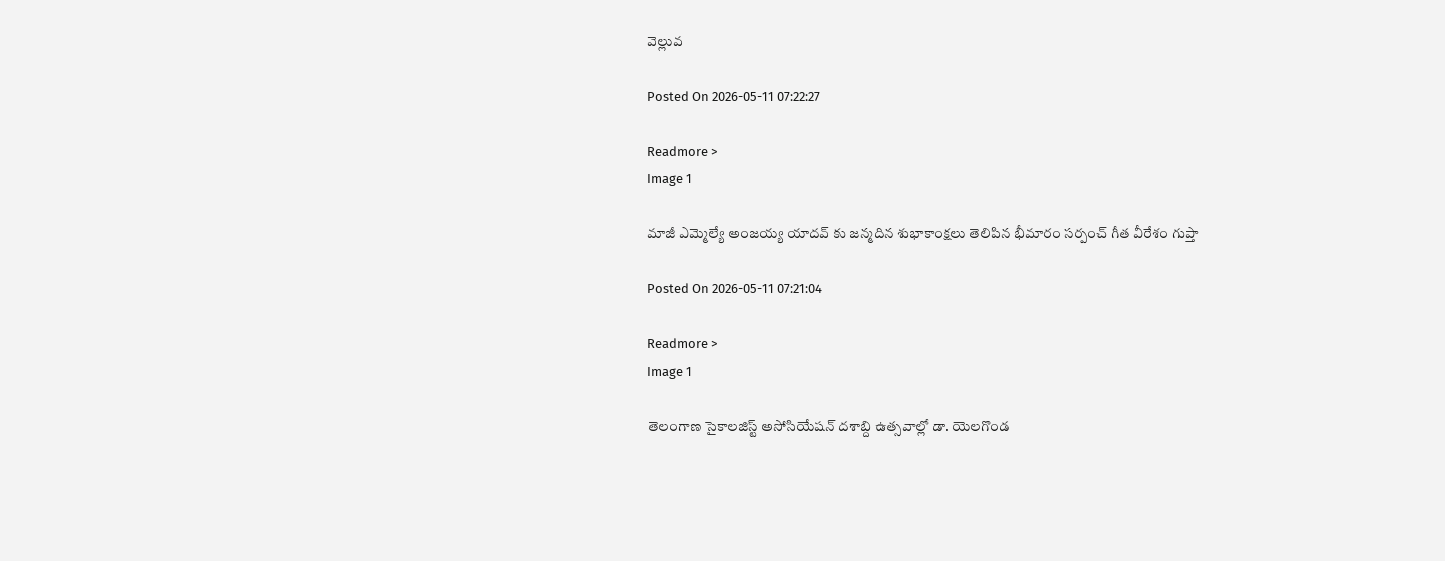వెల్లువ

Posted On 2026-05-11 07:22:27

Readmore >
Image 1

మాజీ ఎమ్మెల్యే అంజయ్య యాదవ్ కు జన్మదిన శుభాకాంక్షలు తెలిపిన భీమారం సర్పంచ్ గీత వీరేశం గుప్తా

Posted On 2026-05-11 07:21:04

Readmore >
Image 1

తెలంగాణ సైకాలజిస్ట్ అసోసియేషన్ దశాబ్ది ఉత్సవాల్లో డా. యెలగొండ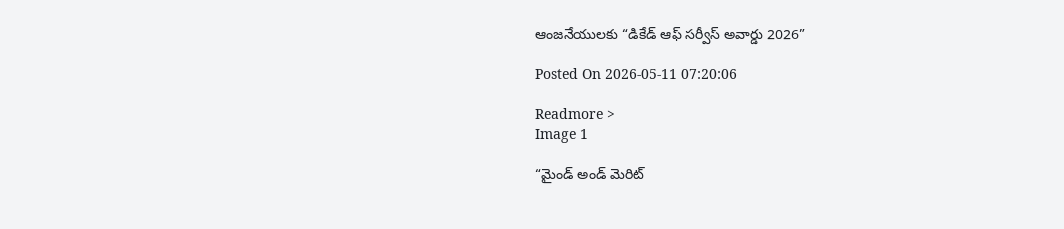ఆంజనేయులకు “డికేడ్ ఆఫ్ సర్వీస్ అవార్డు 2026”

Posted On 2026-05-11 07:20:06

Readmore >
Image 1

“మైండ్ అండ్ మెరిట్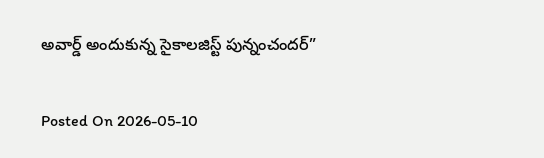అవార్డ్ అందుకున్న సైకాలజిస్ట్ పున్నంచందర్”

Posted On 2026-05-10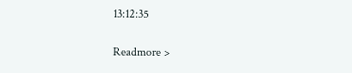13:12:35

Readmore >